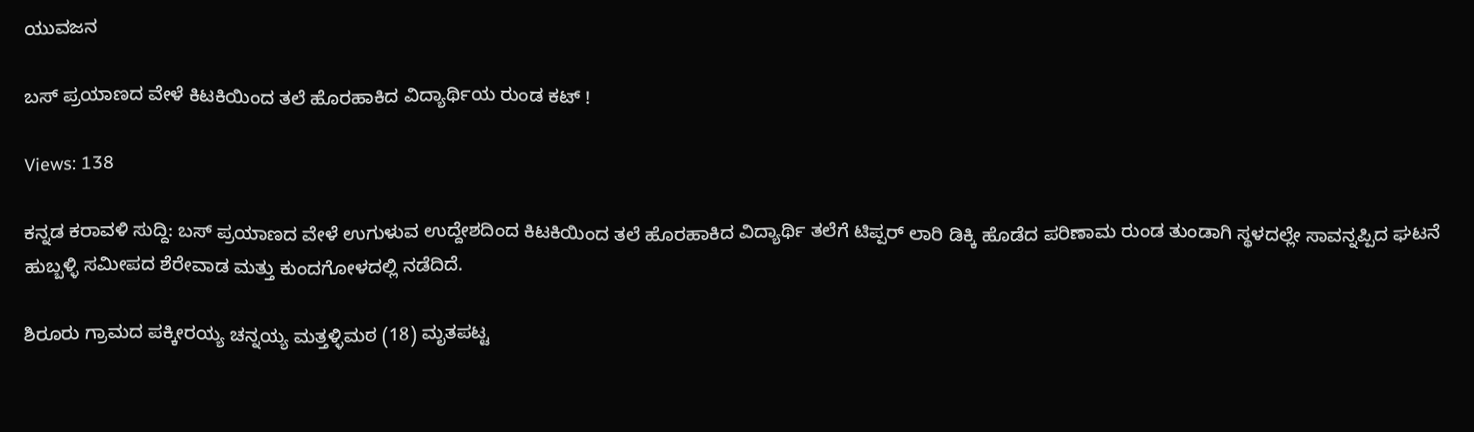ಯುವಜನ

ಬಸ್ ಪ್ರಯಾಣದ ವೇಳೆ ಕಿಟಕಿಯಿಂದ ತಲೆ ಹೊರಹಾಕಿದ ವಿದ್ಯಾರ್ಥಿಯ ರುಂಡ ಕಟ್ !

Views: 138

ಕನ್ನಡ ಕರಾವಳಿ ಸುದ್ದಿ: ಬಸ್ ಪ್ರಯಾಣದ ವೇಳೆ ಉಗುಳುವ ಉದ್ದೇಶದಿಂದ ಕಿಟಕಿಯಿಂದ ತಲೆ ಹೊರಹಾಕಿದ ವಿದ್ಯಾರ್ಥಿ ತಲೆಗೆ ಟಿಪ್ಪರ್ ಲಾರಿ ಡಿಕ್ಕಿ ಹೊಡೆದ ಪರಿಣಾಮ ರುಂಡ ತುಂಡಾಗಿ ಸ್ಥಳದಲ್ಲೇ ಸಾವನ್ನಪ್ಪಿದ ಘಟನೆ ಹುಬ್ಬಳ್ಳಿ ಸಮೀಪದ ಶೆರೇವಾಡ ಮತ್ತು ಕುಂದಗೋಳದಲ್ಲಿ ನಡೆದಿದೆ.

ಶಿರೂರು ಗ್ರಾಮದ ಪಕ್ಕೀರಯ್ಯ ಚನ್ನಯ್ಯ ಮತ್ತಳ್ಳಿಮಠ (18) ಮೃತಪಟ್ಟ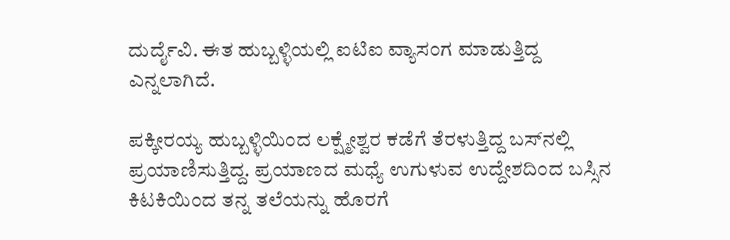ದುರ್ದೈವಿ. ಈತ ಹುಬ್ಬಳ್ಳಿಯಲ್ಲಿ ಐಟಿಐ ವ್ಯಾಸಂಗ ಮಾಡುತ್ತಿದ್ದ ಎನ್ನಲಾಗಿದೆ.

ಪಕ್ಕೀರಯ್ಯ ಹುಬ್ಬಳ್ಳಿಯಿಂದ ಲಕ್ಷ್ಮೇಶ್ವರ ಕಡೆಗೆ ತೆರಳುತ್ತಿದ್ದ ಬಸ್‌ನಲ್ಲಿ ಪ್ರಯಾಣಿಸುತ್ತಿದ್ದ. ಪ್ರಯಾಣದ ಮಧ್ಯೆ ಉಗುಳುವ ಉದ್ದೇಶದಿಂದ ಬಸ್ಸಿನ ಕಿಟಕಿಯಿಂದ ತನ್ನ ತಲೆಯನ್ನು ಹೊರಗೆ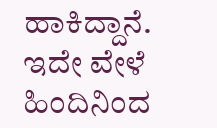ಹಾಕಿದ್ದಾನೆ. ಇದೇ ವೇಳೆ ಹಿಂದಿನಿಂದ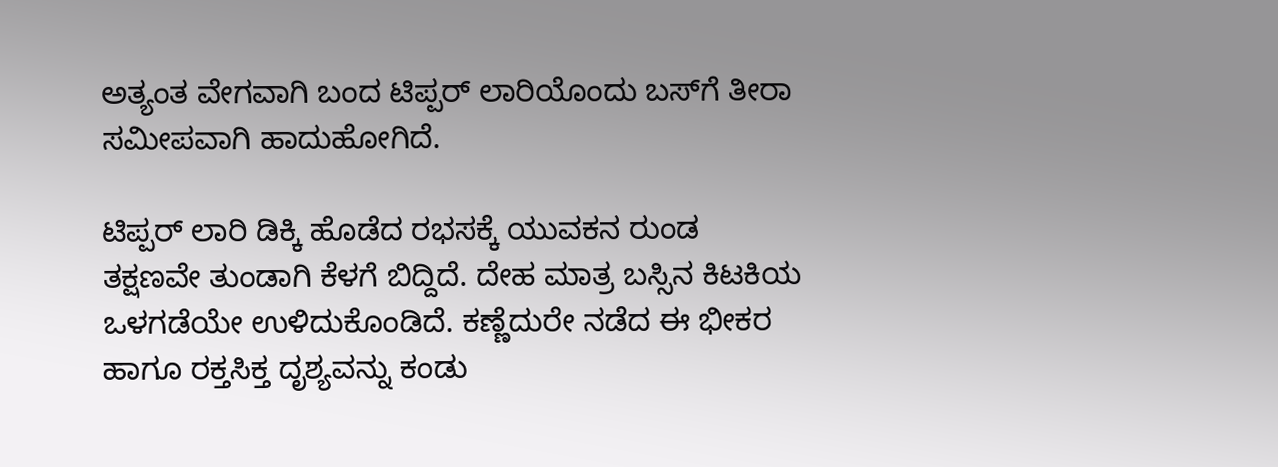ಅತ್ಯಂತ ವೇಗವಾಗಿ ಬಂದ ಟಿಪ್ಪರ್ ಲಾರಿಯೊಂದು ಬಸ್‌ಗೆ ತೀರಾ ಸಮೀಪವಾಗಿ ಹಾದುಹೋಗಿದೆ.

ಟಿಪ್ಪರ್ ಲಾರಿ ಡಿಕ್ಕಿ ಹೊಡೆದ ರಭಸಕ್ಕೆ ಯುವಕನ ರುಂಡ ತಕ್ಷಣವೇ ತುಂಡಾಗಿ ಕೆಳಗೆ ಬಿದ್ದಿದೆ. ದೇಹ ಮಾತ್ರ ಬಸ್ಸಿನ ಕಿಟಕಿಯ ಒಳಗಡೆಯೇ ಉಳಿದುಕೊಂಡಿದೆ. ಕಣ್ಣೆದುರೇ ನಡೆದ ಈ ಭೀಕರ ಹಾಗೂ ರಕ್ತಸಿಕ್ತ ದೃಶ್ಯವನ್ನು ಕಂಡು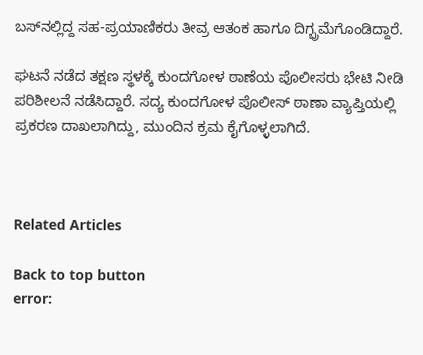ಬಸ್‌ನಲ್ಲಿದ್ದ ಸಹ-ಪ್ರಯಾಣಿಕರು ತೀವ್ರ ಆತಂಕ ಹಾಗೂ ದಿಗ್ಭ್ರಮೆಗೊಂಡಿದ್ದಾರೆ.

ಘಟನೆ ನಡೆದ ತಕ್ಷಣ ಸ್ಥಳಕ್ಕೆ ಕುಂದಗೋಳ ಠಾಣೆಯ ಪೊಲೀಸರು ಭೇಟಿ ನೀಡಿ ಪರಿಶೀಲನೆ ನಡೆಸಿದ್ದಾರೆ. ಸದ್ಯ ಕುಂದಗೋಳ ಪೊಲೀಸ್ ಠಾಣಾ ವ್ಯಾಪ್ತಿಯಲ್ಲಿ ಪ್ರಕರಣ ದಾಖಲಾಗಿದ್ದು, ಮುಂದಿನ ಕ್ರಮ ಕೈಗೊಳ್ಳಲಾಗಿದೆ.



Related Articles

Back to top button
error: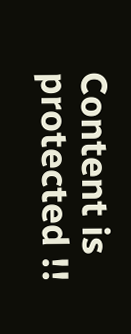Content is protected !!